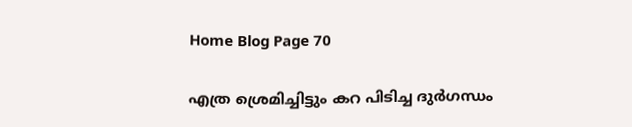Home Blog Page 70

എത്ര ശ്രെമിച്ചിട്ടും കറ പിടിച്ച ദുർഗന്ധം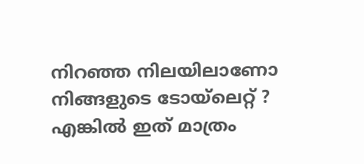നിറഞ്ഞ നിലയിലാണോ നിങ്ങളുടെ ടോയ്‌ലെറ്റ് ? എങ്കിൽ ഇത് മാത്രം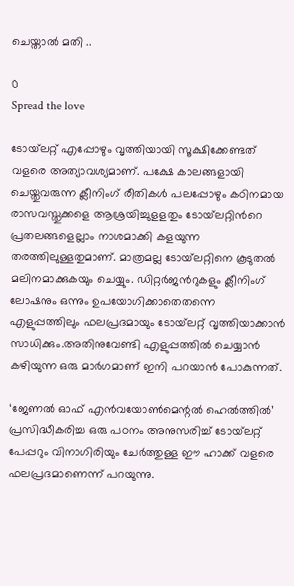ചെയ്താൽ മതി ..

0
Spread the love

ടോയ്‌ലറ്റ് എപ്പോഴും വൃത്തിയായി സൂക്ഷിക്കേണ്ടത് വളരെ അത്യാവശ്യമാണ്. പക്ഷേ കാലങ്ങളായി ചെയ്തുവരുന്ന ക്ലീനിംഗ് രീതികള്‍ പലപ്പോഴും കഠിനമായ രാസവസ്തുക്കളെ ആശ്രയിച്ചുളളതും ടോയ്‌ലറ്റിന്‍റെ പ്രതലങ്ങളെല്ലാം നാശമാക്കി കളയുന്ന തരത്തിലുള്ളതുമാണ്. മാത്രമല്ല ടോയ്‌ലറ്റിനെ കൂടുതല്‍ മലിനമാക്കുകയും ചെയ്യും. ഡിറ്റര്‍ജന്‍റുകളും ക്ലീനിംഗ് ലോഷനും ഒന്നും ഉപയോഗിക്കാതെതന്നെ എളുപ്പത്തിലും ഫലപ്രദമായും ടോയ്‌ലറ്റ് വൃത്തിയാക്കാന്‍ സാധിക്കും.അതിനുവേണ്ടി എളുപ്പത്തില്‍ ചെയ്യാന്‍ കഴിയുന്ന ഒരു മാര്‍ഗമാണ് ഇനി പറയാന്‍ പോകുന്നത്.

‘ജേണല്‍ ഓഫ് എന്‍വയോണ്‍മെന്റല്‍ ഹെല്‍ത്തില്‍’ പ്രസിദ്ധീകരിച്ച ഒരു പഠനം അനുസരിച്ച് ടോയ്‌ലറ്റ് പേപ്പറും വിനാഗിരിയും ചേര്‍ത്തുള്ള ഈ ഹാക്ക് വളരെ ഫലപ്രദമാണെന്ന് പറയുന്നു.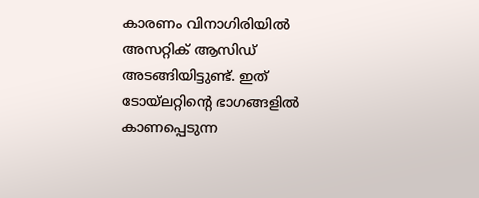കാരണം വിനാഗിരിയില്‍ അസറ്റിക് ആസിഡ് അടങ്ങിയിട്ടുണ്ട്. ഇത് ടോയ്‌ലറ്റിന്‍റെ ഭാഗങ്ങളില്‍ കാണപ്പെടുന്ന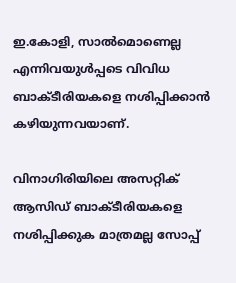ഇ.കോളി, സാല്‍മൊണെല്ല എന്നിവയുള്‍പ്പടെ വിവിധ ബാക്ടീരിയകളെ നശിപ്പിക്കാന്‍ കഴിയുന്നവയാണ്.

വിനാഗിരിയിലെ അസറ്റിക് ആസിഡ് ബാക്ടീരിയകളെ നശിപ്പിക്കുക മാത്രമല്ല സോപ്പ്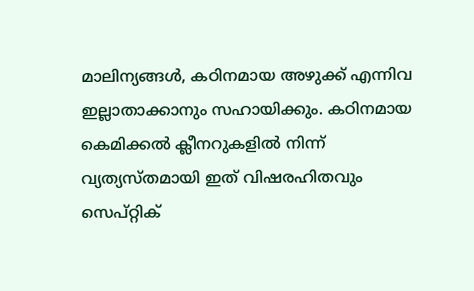മാലിന്യങ്ങള്‍, കഠിനമായ അഴുക്ക് എന്നിവ ഇല്ലാതാക്കാനും സഹായിക്കും. കഠിനമായ കെമിക്കല്‍ ക്ലീനറുകളില്‍ നിന്ന് വ്യത്യസ്തമായി ഇത് വിഷരഹിതവും സെപ്റ്റിക്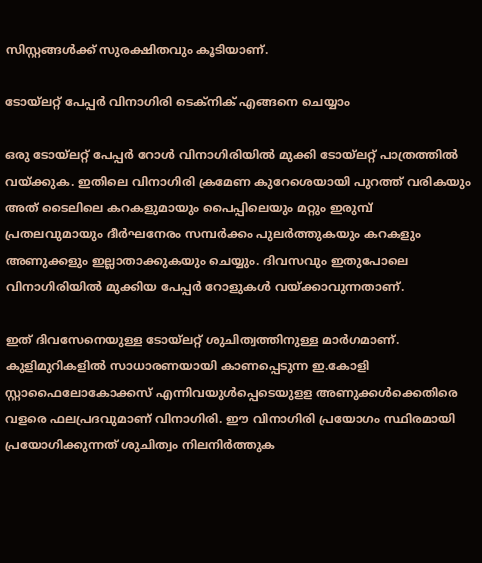സിസ്റ്റങ്ങള്‍ക്ക് സുരക്ഷിതവും കൂടിയാണ്.

ടോയ്‌ലറ്റ് പേപ്പര്‍ വിനാഗിരി ടെക്‌നിക് എങ്ങനെ ചെയ്യാം

ഒരു ടോയ്‌ലറ്റ് പേപ്പര്‍ റോള്‍ വിനാഗിരിയില്‍ മുക്കി ടോയ്‌ലറ്റ് പാത്രത്തില്‍ വയ്ക്കുക. ഇതിലെ വിനാഗിരി ക്രമേണ കുറേശെയായി പുറത്ത് വരികയും അത് ടൈലിലെ കറകളുമായും പൈപ്പിലെയും മറ്റും ഇരുമ്പ് പ്രതലവുമായും ദീര്‍ഘനേരം സമ്പര്‍ക്കം പുലര്‍ത്തുകയും കറകളും അണുക്കളും ഇല്ലാതാക്കുകയും ചെയ്യും. ദിവസവും ഇതുപോലെ വിനാഗിരിയില്‍ മുക്കിയ പേപ്പര്‍ റോളുകള്‍ വയ്ക്കാവുന്നതാണ്.

ഇത് ദിവസേനെയുള്ള ടോയ്‌ലറ്റ് ശുചിത്വത്തിനുള്ള മാര്‍ഗമാണ്. കുളിമുറികളില്‍ സാധാരണയായി കാണപ്പെടുന്ന ഇ.കോളി സ്റ്റാഫൈലോകോക്കസ് എന്നിവയുള്‍പ്പെടെയുളള അണുക്കള്‍ക്കെതിരെ വളരെ ഫലപ്രദവുമാണ് വിനാഗിരി. ഈ വിനാഗിരി പ്രയോഗം സ്ഥിരമായി പ്രയോഗിക്കുന്നത് ശുചിത്വം നിലനിര്‍ത്തുക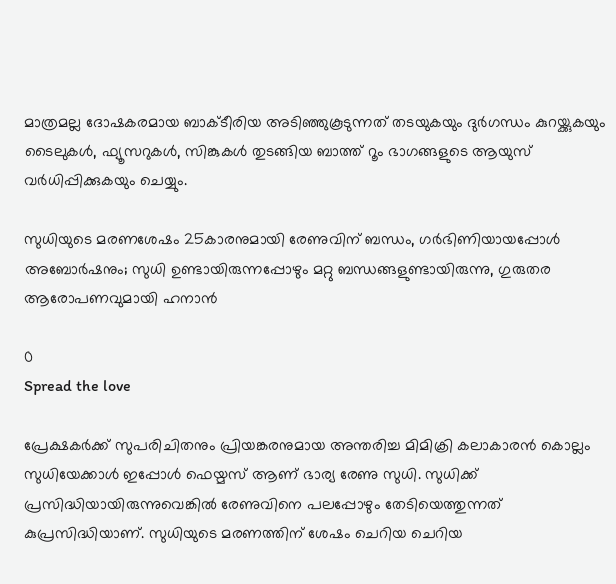മാത്രമല്ല ദോഷകരമായ ബാക്ടീരിയ അടിഞ്ഞുകൂടുന്നത് തടയുകയും ദുര്‍ഗന്ധം കുറയ്ക്കുകയും ടൈലുകള്‍, ഫ്യൂസറുകള്‍, സിങ്കുകള്‍ തുടങ്ങിയ ബാത്ത് റൂം ഭാഗങ്ങളുടെ ആയുസ് വര്‍ധിപ്പിക്കുകയും ചെയ്യും.

സുധിയുടെ മരണശേഷം 25കാരനുമായി രേണുവിന് ബന്ധം, ഗർഭിണിയായപ്പോൾ അബോർഷനും; സുധി ഉണ്ടായിരുന്നപ്പോഴും മറ്റു ബന്ധങ്ങളുണ്ടായിരുന്നു, ഗുരുതര ആരോപണവുമായി ഹനാൻ

0
Spread the love

പ്രേക്ഷകർക്ക് സുപരിചിതനും പ്രിയങ്കരനുമായ അന്തരിച്ച മിമിക്രി കലാകാരൻ കൊല്ലം സുധിയേക്കാൾ ഇപ്പോൾ ഫെയ്മസ് ആണ് ഭാര്യ രേണു സുധി. സുധിക്ക് പ്രസിദ്ധിയായിരുന്നുവെങ്കിൽ രേണുവിനെ പലപ്പോഴും തേടിയെത്തുന്നത് കുപ്രസിദ്ധിയാണ്. സുധിയുടെ മരണത്തിന് ശേഷം ചെറിയ ചെറിയ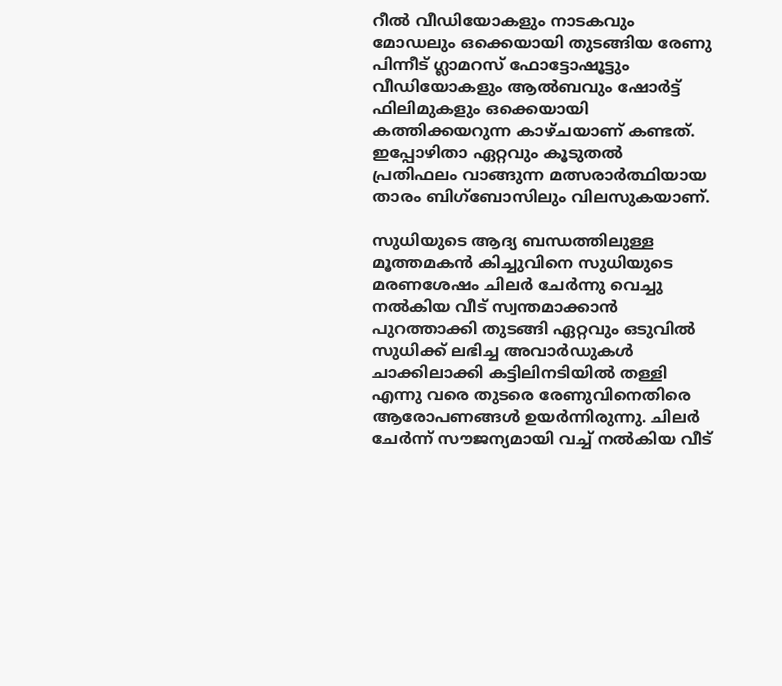റീൽ വീഡിയോകളും നാടകവും മോഡലും ഒക്കെയായി തുടങ്ങിയ രേണു പിന്നീട് ഗ്ലാമറസ് ഫോട്ടോഷൂട്ടും വീഡിയോകളും ആൽബവും ഷോർട്ട് ഫിലിമുകളും ഒക്കെയായി കത്തിക്കയറുന്ന കാഴ്ചയാണ് കണ്ടത്. ഇപ്പോഴിതാ ഏറ്റവും കൂടുതൽ പ്രതിഫലം വാങ്ങുന്ന മത്സരാർത്ഥിയായ താരം ബിഗ്‌ബോസിലും വിലസുകയാണ്.

സുധിയുടെ ആദ്യ ബന്ധത്തിലുള്ള മൂത്തമകൻ കിച്ചുവിനെ സുധിയുടെ മരണശേഷം ചിലർ ചേർന്നു വെച്ചു നൽകിയ വീട് സ്വന്തമാക്കാൻ പുറത്താക്കി തുടങ്ങി ഏറ്റവും ഒടുവിൽ സുധിക്ക് ലഭിച്ച അവാർഡുകൾ ചാക്കിലാക്കി കട്ടിലിനടിയിൽ തള്ളി എന്നു വരെ തുടരെ രേണുവിനെതിരെ ആരോപണങ്ങൾ ഉയർന്നിരുന്നു. ചിലർ ചേർന്ന് സൗജന്യമായി വച്ച് നൽകിയ വീട്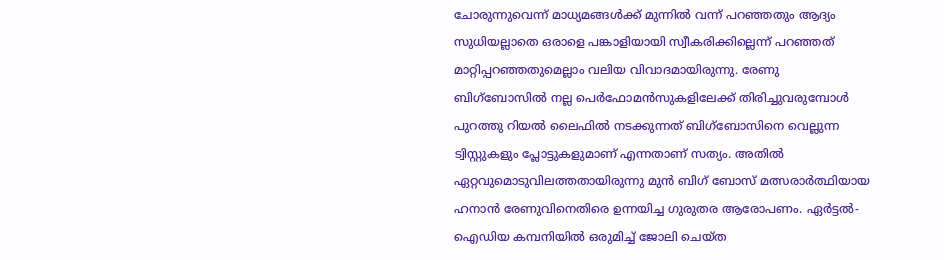ചോരുന്നുവെന്ന് മാധ്യമങ്ങൾക്ക് മുന്നിൽ വന്ന് പറഞ്ഞതും ആദ്യം സുധിയല്ലാതെ ഒരാളെ പങ്കാളിയായി സ്വീകരിക്കില്ലെന്ന് പറഞ്ഞത് മാറ്റിപ്പറഞ്ഞതുമെല്ലാം വലിയ വിവാദമായിരുന്നു. രേണു ബിഗ്‌ബോസിൽ നല്ല പെർഫോമൻസുകളിലേക്ക് തിരിച്ചുവരുമ്പോൾ പുറത്തു റിയൽ ലൈഫിൽ നടക്കുന്നത് ബിഗ്‌ബോസിനെ വെല്ലുന്ന ട്വിസ്റ്റുകളും പ്ലോട്ടുകളുമാണ് എന്നതാണ് സത്യം. അതിൽ ഏറ്റവുമൊടുവിലത്തതായിരുന്നു മുൻ ബിഗ് ബോസ് മത്സരാർത്ഥിയായ ഹനാൻ രേണുവിനെതിരെ ഉന്നയിച്ച ഗുരുതര ആരോപണം. ഏർട്ടൽ-ഐഡിയ കമ്പനിയിൽ ഒരുമിച്ച് ജോലി ചെയ്ത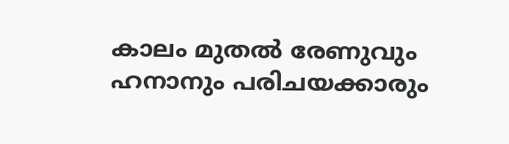കാലം മുതൽ രേണുവും ഹനാനും പരിചയക്കാരും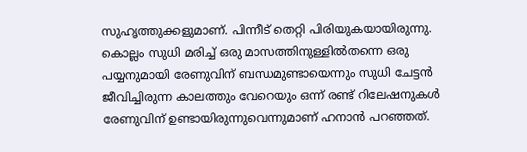സുഹൃത്തുക്കളുമാണ്. പിന്നീട് തെറ്റി പിരിയുകയായിരുന്നു. കൊല്ലം സുധി മരിച്ച് ഒരു മാസത്തിനുള്ളിൽതന്നെ ഒരു പയ്യനുമായി രേണുവിന് ബന്ധമുണ്ടായെന്നും സുധി ചേട്ടൻ ജീവിച്ചിരുന്ന കാലത്തും വേറെയും ഒന്ന് രണ്ട് റിലേഷനുകൾ രേണുവിന് ഉണ്ടായിരുന്നുവെന്നുമാണ് ഹനാൻ പറഞ്ഞത്.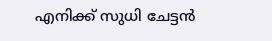എനിക്ക് സുധി ചേട്ടൻ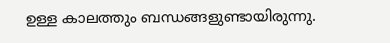ഉള്ള കാലത്തും ബന്ധങ്ങളുണ്ടായിരുന്നു.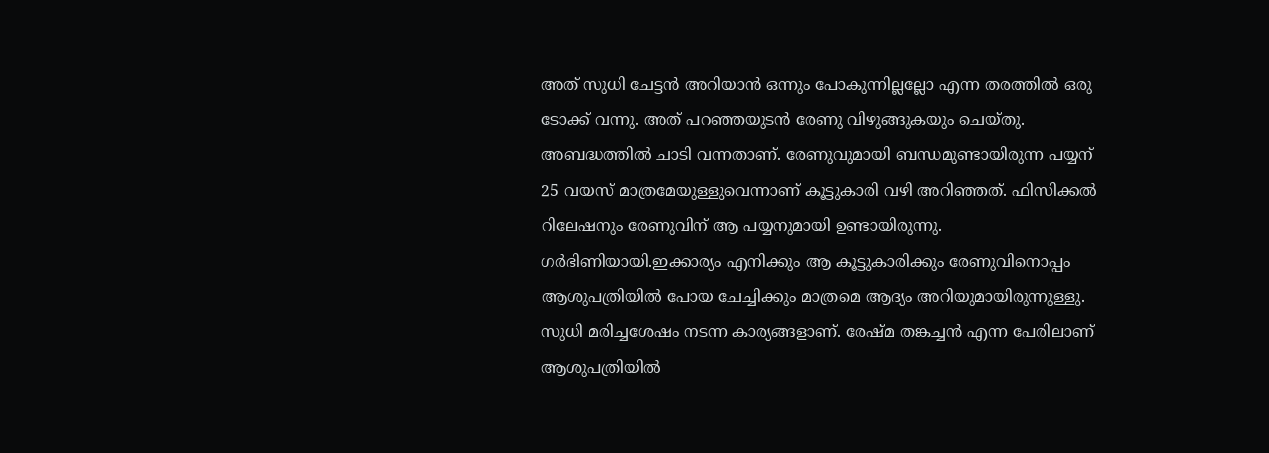അത് സുധി ചേട്ടൻ അറിയാൻ ഒന്നും പോകുന്നില്ലല്ലോ എന്ന തരത്തിൽ ഒരു ടോക്ക് വന്നു. അത് പറഞ്ഞയുടൻ രേണു വിഴുങ്ങുകയും ചെയ്തു. അബദ്ധത്തിൽ ചാടി വന്നതാണ്. രേണുവുമായി ബന്ധമുണ്ടായിരുന്ന പയ്യന് 25 വയസ് മാത്രമേയുള്ളുവെന്നാണ് കൂട്ടുകാരി വഴി അറിഞ്ഞത്. ഫിസിക്കൽ റിലേഷനും രേണുവിന് ആ പയ്യനുമായി ഉണ്ടായിരുന്നു. ഗർഭിണിയായി.ഇക്കാര്യം എനിക്കും ആ കൂട്ടുകാരിക്കും രേണുവിനൊപ്പം ആശുപത്രിയിൽ പോയ ചേച്ചിക്കും മാത്രമെ ആദ്യം അറിയുമായിരുന്നുള്ളു. സുധി മരിച്ചശേഷം നടന്ന കാര്യങ്ങളാണ്. രേഷ്മ തങ്കച്ചൻ എന്ന പേരിലാണ് ആശുപത്രിയിൽ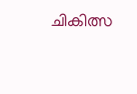ചികിത്സ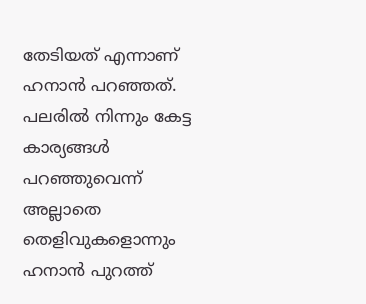തേടിയത് എന്നാണ് ഹനാൻ പറഞ്ഞത്. പലരിൽ നിന്നും കേട്ട കാര്യങ്ങൾ പറഞ്ഞുവെന്ന് അല്ലാതെ തെളിവുകളൊന്നും ഹനാൻ പുറത്ത്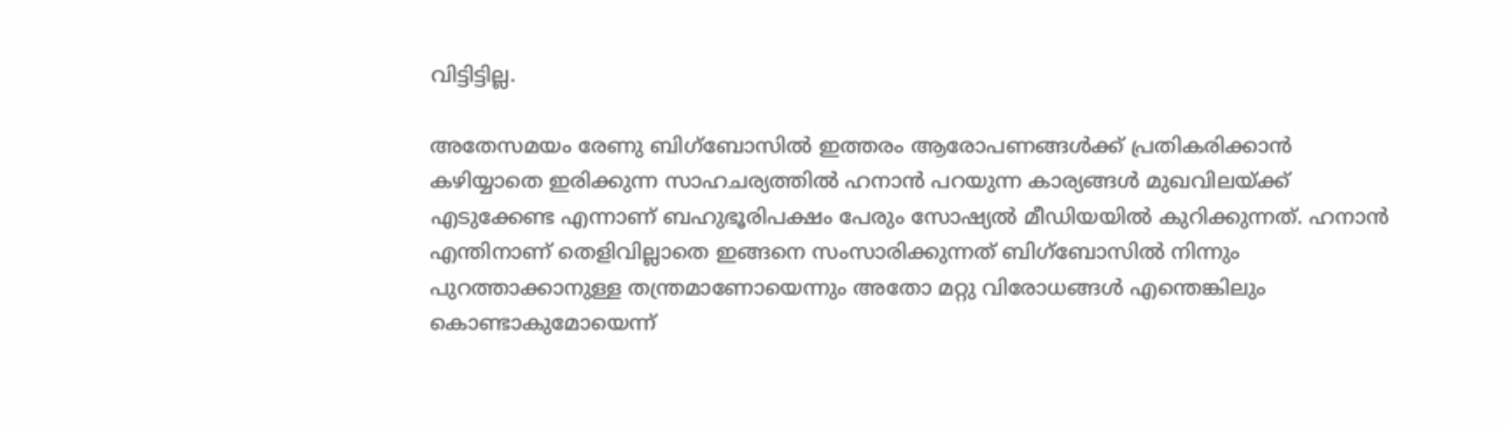വിട്ടിട്ടില്ല.

അതേസമയം രേണു ബിഗ്‌ബോസിൽ ഇത്തരം ആരോപണങ്ങൾക്ക് പ്രതികരിക്കാൻ കഴിയ്യാതെ ഇരിക്കുന്ന സാഹചര്യത്തിൽ ഹനാൻ പറയുന്ന കാര്യങ്ങൾ മുഖവിലയ്ക്ക് എടുക്കേണ്ട എന്നാണ് ബഹുഭൂരിപക്ഷം പേരും സോഷ്യൽ മീഡിയയിൽ കുറിക്കുന്നത്. ഹനാൻ എന്തിനാണ് തെളിവില്ലാതെ ഇങ്ങനെ സംസാരിക്കുന്നത് ബിഗ്‌ബോസിൽ നിന്നും പുറത്താക്കാനുള്ള തന്ത്രമാണോയെന്നും അതോ മറ്റു വിരോധങ്ങൾ എന്തെങ്കിലും കൊണ്ടാകുമോയെന്ന്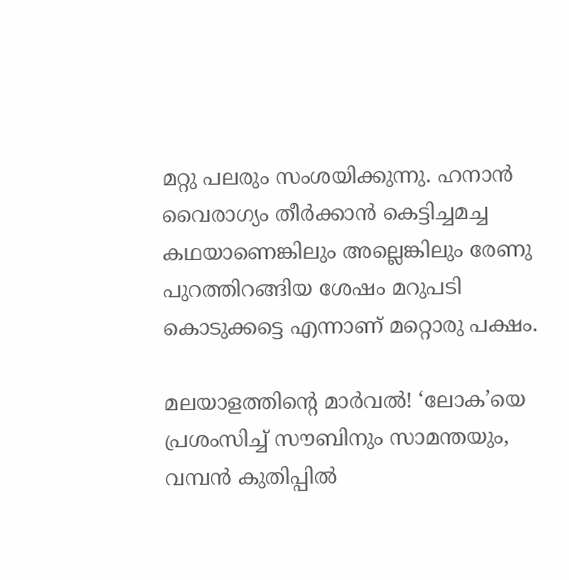മറ്റു പലരും സംശയിക്കുന്നു. ഹനാൻ വൈരാഗ്യം തീർക്കാൻ കെട്ടിച്ചമച്ച കഥയാണെങ്കിലും അല്ലെങ്കിലും രേണു പുറത്തിറങ്ങിയ ശേഷം മറുപടി കൊടുക്കട്ടെ എന്നാണ് മറ്റൊരു പക്ഷം.

മലയാളത്തിന്റെ മാർവൽ! ‘ലോക’യെ പ്രശംസിച്ച് സൗബിനും സാമന്തയും, വമ്പൻ കുതിപ്പിൽ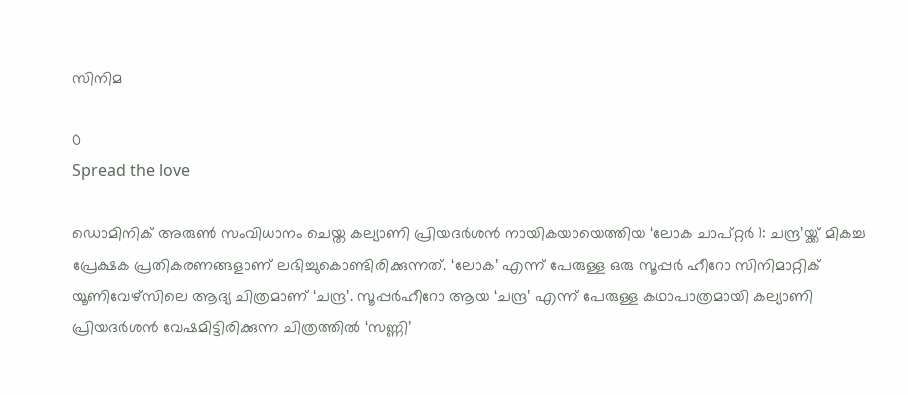സിനിമ

0
Spread the love

ഡൊമിനിക് അരുൺ സംവിധാനം ചെയ്ത കല്യാണി പ്രിയദർശൻ നായികയായെത്തിയ ‘ലോക ചാപ്റ്റർ 1: ചന്ദ്ര’യ്ക്ക് മികച്ച പ്രേക്ഷക പ്രതികരണങ്ങളാണ് ലഭിച്ചുകൊണ്ടിരിക്കുന്നത്. ‘ലോക’ എന്ന് പേരുള്ള ഒരു സൂപ്പർ ഹീറോ സിനിമാറ്റിക് യൂണിവേഴ്സിലെ ആദ്യ ചിത്രമാണ് ‘ചന്ദ്ര’. സൂപ്പർഹീറോ ആയ ‘ചന്ദ്ര’ എന്ന് പേരുള്ള കഥാപാത്രമായി കല്യാണി പ്രിയദർശൻ വേഷമിട്ടിരിക്കുന്ന ചിത്രത്തിൽ ‘സണ്ണി’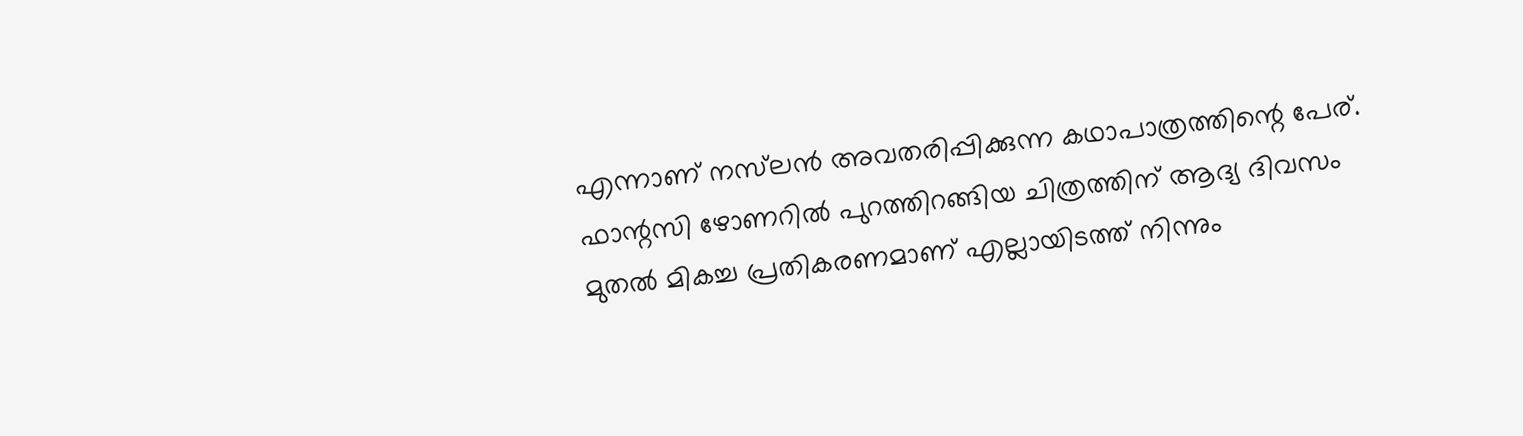എന്നാണ് നസ്‌ലൻ അവതരിപ്പിക്കുന്ന കഥാപാത്രത്തിന്റെ പേര്. ഫാന്റസി ഴോണറിൽ പുറത്തിറങ്ങിയ ചിത്രത്തിന് ആദ്യ ദിവസം മുതൽ മികച്ച പ്രതികരണമാണ് എല്ലായിടത്ത് നിന്നും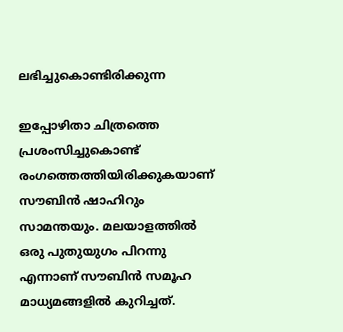ലഭിച്ചുകൊണ്ടിരിക്കുന്ന

ഇപ്പോഴിതാ ചിത്രത്തെ പ്രശംസിച്ചുകൊണ്ട് രംഗത്തെത്തിയിരിക്കുകയാണ് സൗബിൻ ഷാഹിറും സാമന്തയും. മലയാളത്തിൽ ഒരു പുതുയുഗം പിറന്നു എന്നാണ് സൗബിൻ സമൂഹ മാധ്യമങ്ങളിൽ കുറിച്ചത്.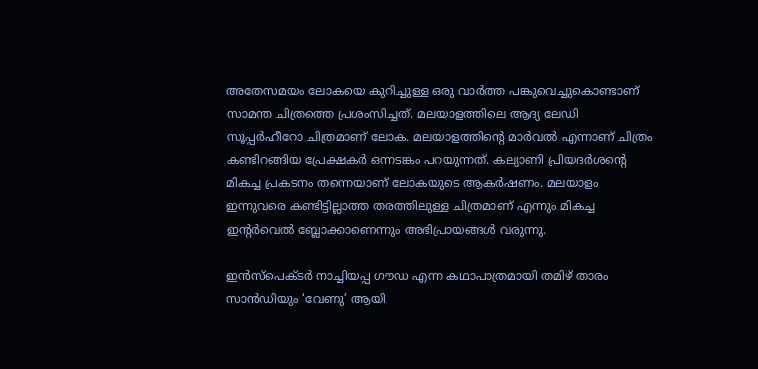അതേസമയം ലോകയെ കുറിച്ചുള്ള ഒരു വാർത്ത പങ്കുവെച്ചുകൊണ്ടാണ് സാമന്ത ചിത്രത്തെ പ്രശംസിച്ചത്. മലയാളത്തിലെ ആദ്യ ലേഡി സൂപ്പർഹീറോ ചിത്രമാണ് ലോക. മലയാളത്തിന്റെ മാർവൽ എന്നാണ് ചിത്രം കണ്ടിറങ്ങിയ പ്രേക്ഷകർ ഒന്നടങ്കം പറയുന്നത്. കല്യാണി പ്രിയദര്‍ശന്റെ മികച്ച പ്രകടനം തന്നെയാണ് ലോകയുടെ ആകര്‍ഷണം. മലയാളം ഇന്നുവരെ കണ്ടിട്ടില്ലാത്ത തരത്തിലുള്ള ചിത്രമാണ് എന്നും മികച്ച ഇന്റര്‍വെല്‍ ബ്ലോക്കാണെന്നും അഭിപ്രായങ്ങള്‍ വരുന്നു.

ഇൻസ്‌പെക്ടർ നാച്ചിയപ്പ ഗൗഡ എന്ന കഥാപാത്രമായി തമിഴ് താരം സാൻഡിയും ‘വേണു’ ആയി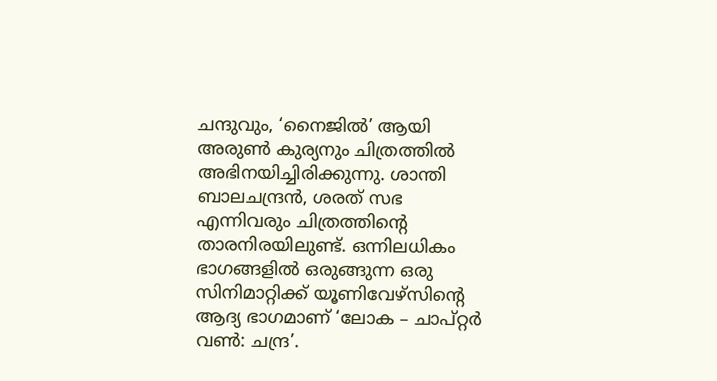ചന്ദുവും, ‘നൈജിൽ’ ആയി അരുൺ കുര്യനും ചിത്രത്തിൽ അഭിനയിച്ചിരിക്കുന്നു. ശാന്തി ബാലചന്ദ്രൻ, ശരത് സഭ എന്നിവരും ചിത്രത്തിന്റെ താരനിരയിലുണ്ട്. ഒന്നിലധികം ഭാഗങ്ങളിൽ ഒരുങ്ങുന്ന ഒരു സിനിമാറ്റിക്ക് യൂണിവേഴ്‌സിൻ്റെ ആദ്യ ഭാഗമാണ് ‘ലോക – ചാപ്റ്റർ വൺ: ചന്ദ്ര’.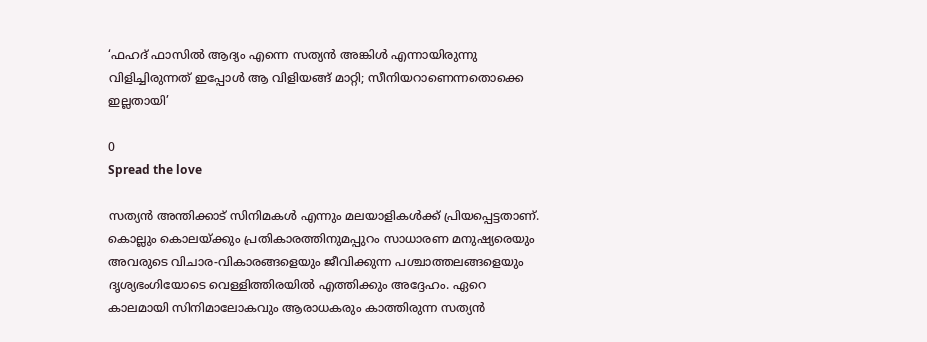‘ഫഹദ് ഫാസിൽ ആദ്യം എന്നെ സത്യൻ അങ്കിൾ എന്നായിരുന്നു വിളിച്ചിരുന്നത് ഇപ്പോൾ ആ വിളിയങ്ങ് മാറ്റി; സീനിയറാണെന്നതൊക്കെ ഇല്ലതായി’

0
Spread the love

സത്യൻ അന്തിക്കാട് സിനിമകൾ എന്നും മലയാളികൾക്ക് പ്രിയപ്പെട്ടതാണ്. കൊല്ലും കൊലയ്ക്കും പ്രതികാരത്തിനുമപ്പുറം സാധാരണ മനുഷ്യരെയും അവരുടെ വിചാര-വികാരങ്ങളെയും ജീവിക്കുന്ന പശ്ചാത്തലങ്ങളെയും ദൃശ്യഭംഗിയോടെ വെള്ളിത്തിരയിൽ എത്തിക്കും അദ്ദേഹം. ഏറെ കാലമായി സിനിമാലോകവും ആരാധകരും കാത്തിരുന്ന സത്യൻ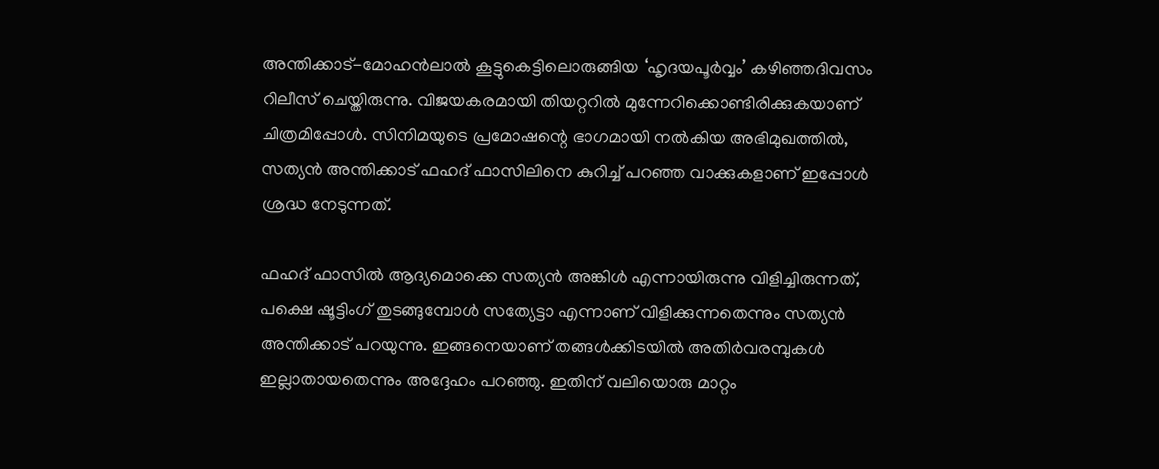അന്തിക്കാട്-മോഹൻലാൽ കൂട്ടുകെട്ടിലൊരുങ്ങിയ ‘ഹൃദയപൂർവ്വം’ കഴിഞ്ഞദിവസം റിലീസ് ചെയ്തിരുന്നു. വിജയകരമായി തിയറ്ററിൽ മുന്നേറിക്കൊണ്ടിരിക്കുകയാണ് ചിത്രമിപ്പോൾ. സിനിമയുടെ പ്രമോഷന്റെ ഭാഗമായി നൽകിയ അഭിമുഖത്തിൽ, സത്യൻ അന്തിക്കാട് ഫഹദ് ഫാസിലിനെ കുറിച്ച്‌ പറഞ്ഞ വാക്കുകളാണ് ഇപ്പോൾ ശ്രദ്ധ നേടുന്നത്.

ഫഹദ് ഫാസിൽ ആദ്യമൊക്കെ സത്യൻ അങ്കിൾ എന്നായിരുന്നു വിളിച്ചിരുന്നത്, പക്ഷെ ഷൂട്ടിംഗ് തുടങ്ങുമ്പോൾ സത്യേട്ടാ എന്നാണ് വിളിക്കുന്നതെന്നും സത്യൻ അന്തിക്കാട് പറയുന്നു. ഇങ്ങനെയാണ് തങ്ങൾക്കിടയിൽ അതിർവരമ്പുകൾ ഇല്ലാതായതെന്നും അദ്ദേഹം പറഞ്ഞു. ഇതിന് വലിയൊരു മാറ്റം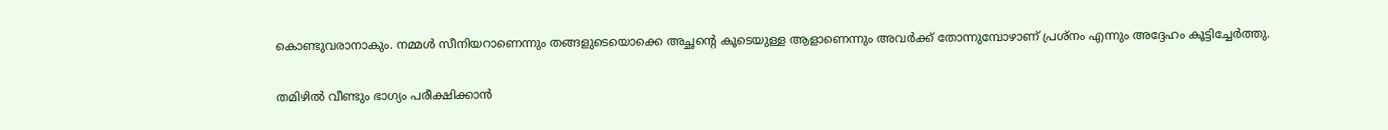കൊണ്ടുവരാനാകും. നമ്മൾ സീനിയറാണെന്നും തങ്ങളുടെയൊക്കെ അച്ഛന്റെ കൂടെയുള്ള ആളാണെന്നും അവർക്ക് തോന്നുമ്പോഴാണ് പ്രശ്നം എന്നും അദ്ദേഹം കൂട്ടിച്ചേർത്തു.

തമിഴിൽ വീണ്ടും ഭാഗ്യം പരീക്ഷിക്കാൻ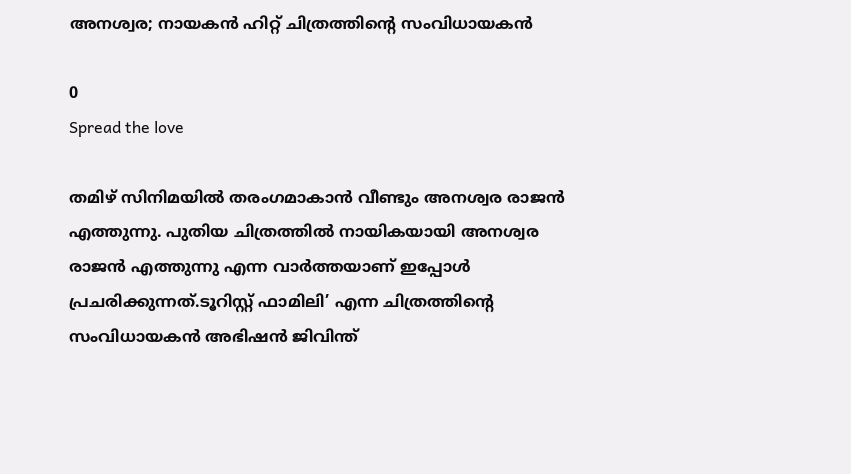അനശ്വര; നായകൻ ഹിറ്റ് ചിത്രത്തിന്റെ സംവിധായകൻ

0
Spread the love

തമിഴ് സിനിമയിൽ തരംഗമാകാൻ വീണ്ടും അനശ്വര രാജൻ എത്തുന്നു. പുതിയ ചിത്രത്തിൽ നായികയായി അനശ്വര രാജൻ എത്തുന്നു എന്ന വാർത്തയാണ് ഇപ്പോൾ പ്രചരിക്കുന്നത്.ടൂറിസ്റ്റ് ഫാമിലി’ എന്ന ചിത്രത്തിന്റെ സംവിധായകൻ അഭിഷൻ ജിവിന്ത്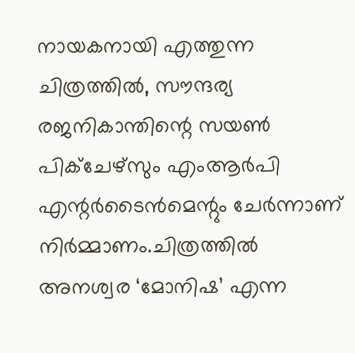നായകനായി എത്തുന്ന ചിത്രത്തിൽ, സൗന്ദര്യ രജനികാന്തിന്റെ സയൺ പിക്ചേഴ്സും എംആർപി എന്റർടൈൻമെന്റും ചേർന്നാണ് നിർമ്മാണം.ചിത്രത്തിൽ അനശ്വര ‘മോനിഷ’ എന്ന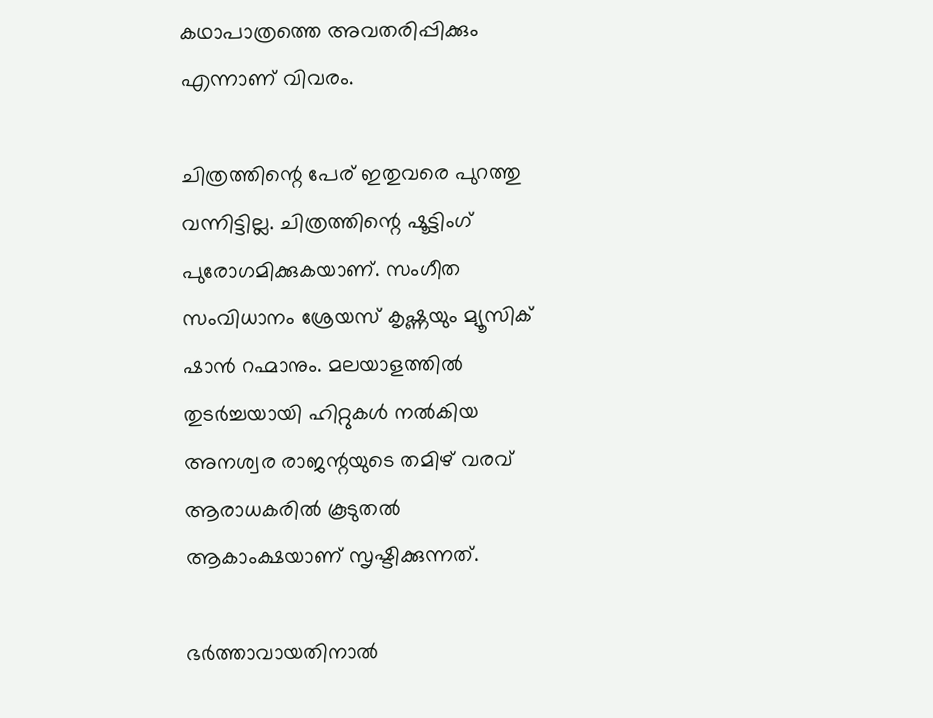കഥാപാത്രത്തെ അവതരിപ്പിക്കും എന്നാണ് വിവരം.

ചിത്രത്തിന്റെ പേര് ഇതുവരെ പുറത്തു വന്നിട്ടില്ല. ചിത്രത്തിന്റെ ഷൂട്ടിംഗ് പുരോഗമിക്കുകയാണ്. സംഗീത സംവിധാനം ശ്രേയസ് കൃഷ്ണയും മ്യൂസിക് ഷാൻ റഹ്മാനും. മലയാളത്തിൽ തുടർച്ചയായി ഹിറ്റുകൾ നൽകിയ അനശ്വര രാജന്റയുടെ തമിഴ് വരവ് ആരാധകരിൽ കൂടുതൽ ആകാംക്ഷയാണ് സൃഷ്ടിക്കുന്നത്.

ഭർത്താവായതിനാൽ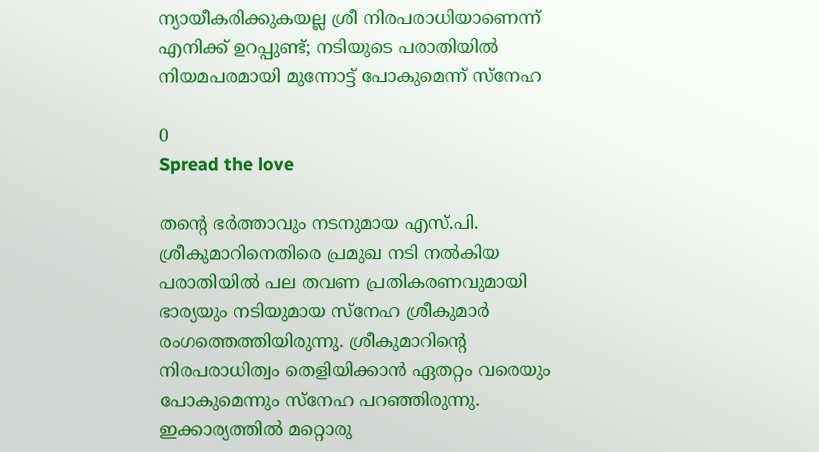ന്യായീകരിക്കുകയല്ല ശ്രീ നിരപരാധിയാണെന്ന് എനിക്ക് ഉറപ്പുണ്ട്; നടിയുടെ പരാതിയിൽ നിയമപരമായി മുന്നോട്ട് പോകുമെന്ന് സ്നേഹ

0
Spread the love

തന്റെ ഭർത്താവും നടനുമായ എസ്.പി. ശ്രീകുമാറിനെതിരെ പ്രമുഖ നടി നൽകിയ പരാതിയിൽ പല തവണ പ്രതികരണവുമായി ഭാര്യയും നടിയുമായ സ്നേഹ ശ്രീകുമാർ രംഗത്തെത്തിയിരുന്നു. ശ്രീകുമാറിന്റെ നിരപരാധിത്വം തെളിയിക്കാൻ ഏതറ്റം വരെയും പോകുമെന്നും സ്നേഹ പറഞ്ഞിരുന്നു. ഇക്കാര്യത്തിൽ മറ്റൊരു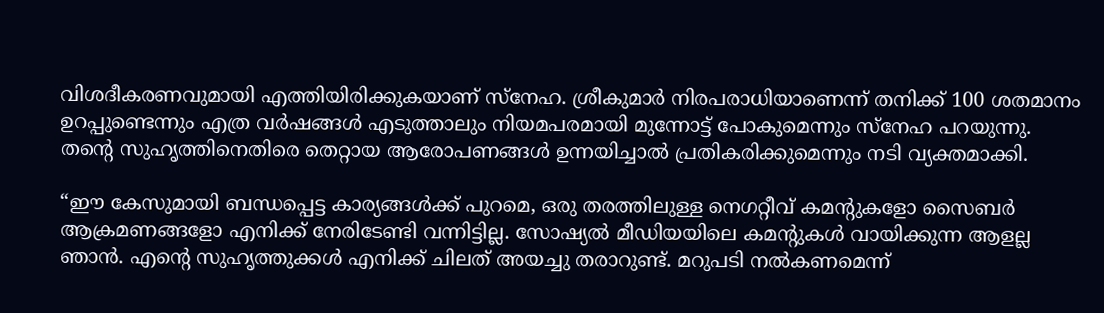വിശദീകരണവുമായി എത്തിയിരിക്കുകയാണ് സ്നേഹ. ശ്രീകുമാർ നിരപരാധിയാണെന്ന് തനിക്ക് 100 ശതമാനം ഉറപ്പുണ്ടെന്നും എത്ര വർഷങ്ങൾ എടുത്താലും നിയമപരമായി മുന്നോട്ട് പോകുമെന്നും സ്നേഹ പറയുന്നു. തന്റെ സുഹൃത്തിനെതിരെ തെറ്റായ ആരോപണങ്ങൾ ഉന്നയിച്ചാൽ പ്രതികരിക്കുമെന്നും നടി വ്യക്തമാക്കി.

“ഈ കേസുമായി ബന്ധപ്പെട്ട കാര്യങ്ങൾക്ക് പുറമെ, ഒരു തരത്തിലുള്ള നെഗറ്റീവ് കമന്റുകളോ സൈബർ ആക്രമണങ്ങളോ എനിക്ക് നേരിടേണ്ടി വന്നിട്ടില്ല. സോഷ്യൽ മീഡിയയിലെ കമന്റുകൾ വായിക്കുന്ന ആളല്ല ഞാൻ. എന്റെ സുഹൃത്തുക്കൾ എനിക്ക് ചിലത് അയച്ചു തരാറുണ്ട്. മറുപടി നൽകണമെന്ന്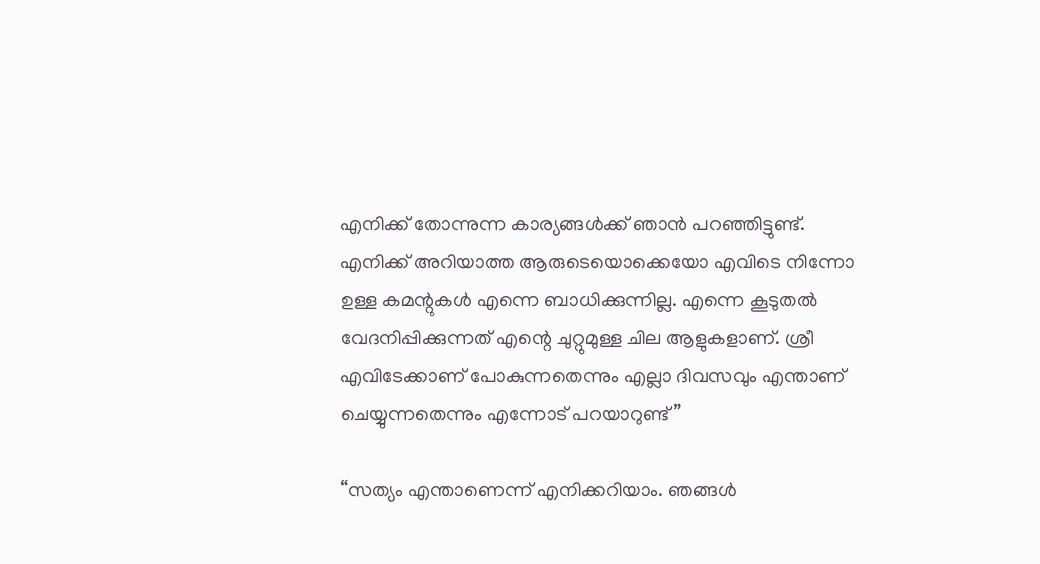എനിക്ക് തോന്നുന്ന കാര്യങ്ങൾക്ക് ഞാൻ പറഞ്ഞിട്ടുണ്ട്. എനിക്ക് അറിയാത്ത ആരുടെയൊക്കെയോ എവിടെ നിന്നോ ഉള്ള കമന്റുകൾ എന്നെ ബാധിക്കുന്നില്ല. എന്നെ കൂടുതൽ വേദനിപ്പിക്കുന്നത് എന്റെ ചുറ്റുമുള്ള ചില ആളുകളാണ്. ശ്രീ എവിടേക്കാണ് പോകുന്നതെന്നും എല്ലാ ദിവസവും എന്താണ് ചെയ്യുന്നതെന്നും എന്നോട് പറയാറുണ്ട്”

“സത്യം എന്താണെന്ന് എനിക്കറിയാം. ഞങ്ങൾ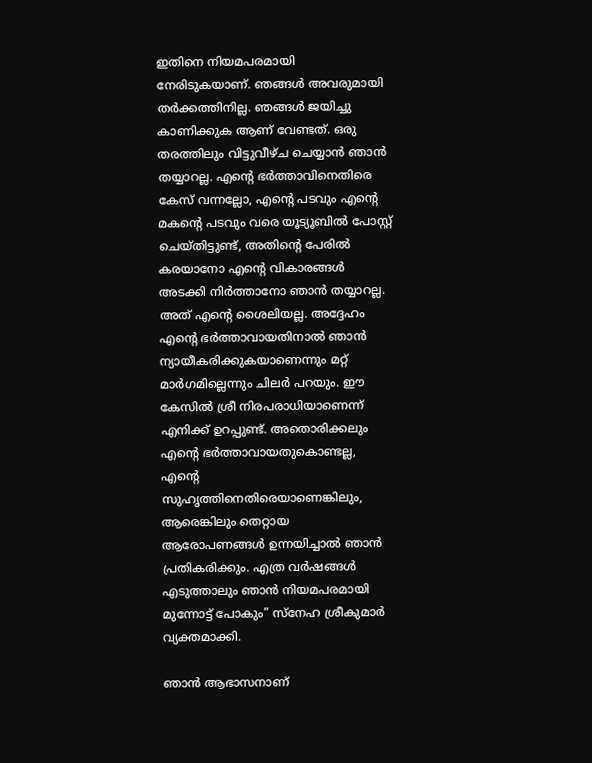ഇതിനെ നിയമപരമായി നേരിടുകയാണ്. ഞങ്ങൾ അവരുമായി തർക്കത്തിനില്ല. ഞങ്ങൾ ജയിച്ചു കാണിക്കുക ആണ് വേണ്ടത്. ഒരു തരത്തിലും വിട്ടുവീഴ്ച ചെയ്യാൻ ഞാൻ തയ്യാറല്ല. എന്റെ ഭർത്താവിനെതിരെ കേസ് വന്നല്ലോ, എന്റെ പടവും എന്റെ മകന്റെ പടവും വരെ യൂട്യൂബിൽ പോസ്റ്റ് ചെയ്തിട്ടുണ്ട്, അതിന്റെ പേരിൽ കരയാനോ എന്റെ വികാരങ്ങൾ അടക്കി നിർത്താനോ ഞാൻ തയ്യാറല്ല. അത് എന്റെ ശൈലിയല്ല. അദ്ദേഹം എന്റെ ഭർത്താവായതിനാൽ ഞാൻ ന്യായീകരിക്കുകയാണെന്നും മറ്റ് മാർഗമില്ലെന്നും ചിലർ പറയും. ഈ കേസിൽ ശ്രീ നിരപരാധിയാണെന്ന് എനിക്ക് ഉറപ്പുണ്ട്. അതൊരിക്കലും എന്റെ ഭർത്താവായതുകൊണ്ടല്ല, എന്റെ സുഹൃത്തിനെതിരെയാണെങ്കിലും, ആരെങ്കിലും തെറ്റായ ആരോപണങ്ങൾ ഉന്നയിച്ചാൽ ഞാൻ പ്രതികരിക്കും. എത്ര വർഷങ്ങൾ എടുത്താലും ഞാൻ നിയമപരമായി മുന്നോട്ട് പോകും” സ്നേഹ ശ്രീകുമാർ വ്യക്തമാക്കി.

ഞാൻ ആഭാസനാണ്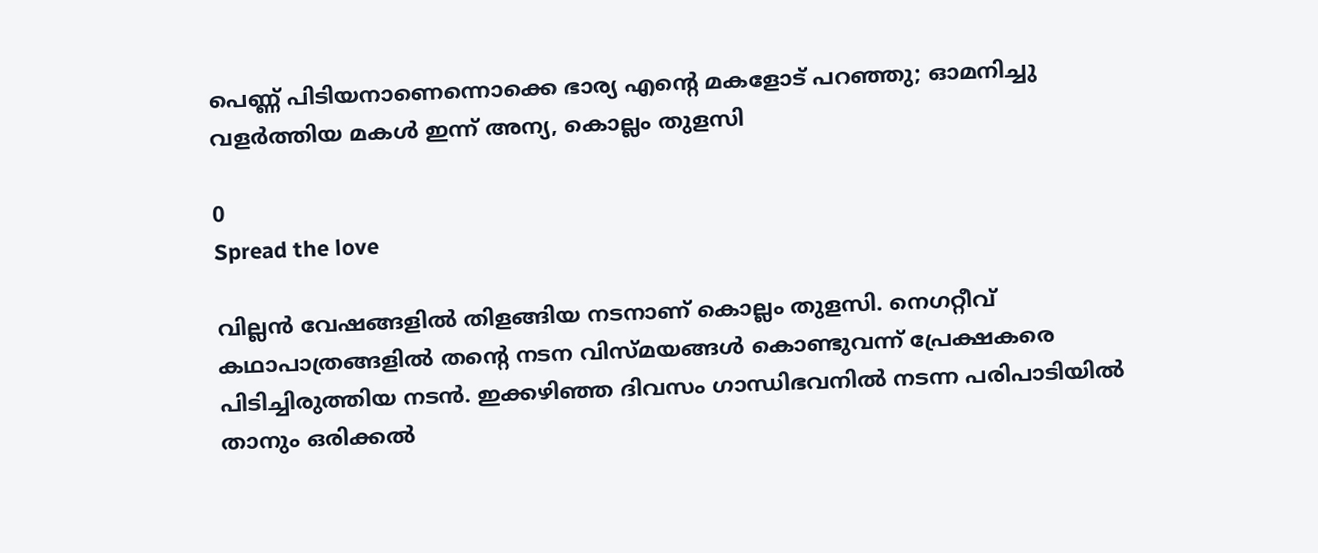പെണ്ണ് പിടിയനാണെന്നൊക്കെ ഭാര്യ എന്റെ മകളോട് പറഞ്ഞു; ഓമനിച്ചു വളർത്തിയ മകൾ ഇന്ന് അന്യ, കൊല്ലം തുളസി

0
Spread the love

വില്ലൻ വേഷങ്ങളിൽ തിളങ്ങിയ നടനാണ് കൊല്ലം തുളസി. നെഗറ്റീവ് കഥാപാത്രങ്ങളിൽ തന്റെ നടന വിസ്മയങ്ങൾ കൊണ്ടുവന്ന് പ്രേക്ഷകരെ പിടിച്ചിരുത്തിയ നടൻ. ഇക്കഴിഞ്ഞ ദിവസം ഗാന്ധിഭവനിൽ നടന്ന പരിപാടിയിൽ താനും ഒരിക്കൽ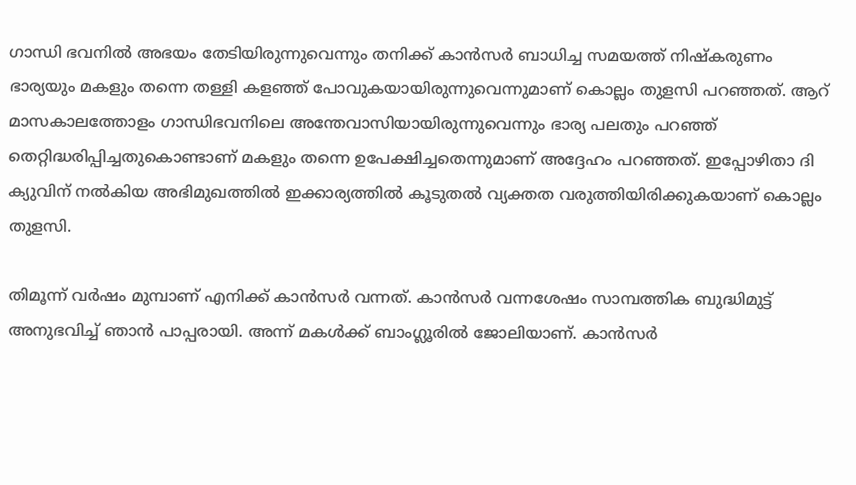ഗാന്ധി ഭവനിൽ അഭയം തേടിയിരുന്നുവെന്നും തനിക്ക് കാൻസർ ബാധിച്ച സമയത്ത് നിഷ്കരുണം ഭാര്യയും മകളും തന്നെ തള്ളി കളഞ്ഞ് പോവുകയായിരുന്നുവെന്നുമാണ് കൊല്ലം തുളസി പറഞ്ഞത്. ആറ് മാസകാലത്തോളം ഗാന്ധിഭവനിലെ അന്തേവാസിയായിരുന്നുവെന്നും ഭാര്യ പലതും പറഞ്ഞ് തെറ്റിദ്ധരിപ്പിച്ചതുകൊണ്ടാണ് മകളും തന്നെ ഉപേക്ഷിച്ചതെന്നുമാണ് അദ്ദേഹം പറഞ്ഞത്. ഇപ്പോഴിതാ ദി ക്യുവിന് നൽകിയ അഭിമുഖത്തിൽ ഇക്കാര്യത്തിൽ കൂടുതൽ വ്യക്തത വരുത്തിയിരിക്കുകയാണ് കൊല്ലം തുളസി.

തിമൂന്ന് വർഷം മുമ്പാണ് എനിക്ക് കാൻസർ വന്നത്. കാൻസർ വന്നശേഷം സാമ്പത്തിക ബുദ്ധിമുട്ട് അനുഭവിച്ച് ഞാൻ പാപ്പരായി. അന്ന് മകൾക്ക് ബാംഗ്ലൂരിൽ ജോലിയാണ്. കാൻസർ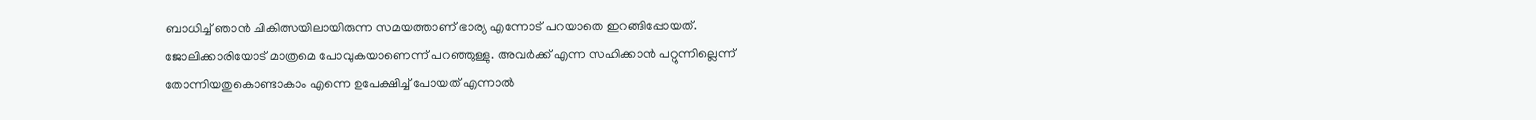ബാധിച്ച് ഞാൻ ചികിത്സയിലായിരുന്ന സമയത്താണ് ഭാര്യ എന്നോട് പറയാതെ ഇറങ്ങിപ്പോയത്. ജോലിക്കാരിയോട് മാത്രമെ പോവുകയാണെന്ന് പറഞ്ഞുള്ളു. അവർക്ക് എന്ന സഹിക്കാൻ പറ്റുന്നില്ലെന്ന് തോന്നിയതുകൊണ്ടാകാം എന്നെ ഉപേക്ഷിച്ച് പോയത് എന്നാൽ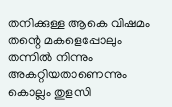തനിക്കുള്ള ആകെ വിഷമം തന്റെ മകളെപ്പോലും തന്നിൽ നിന്നും അകറ്റിയതാണെന്നും കൊല്ലം തുളസി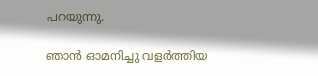പറയുന്നു.

ഞാൻ ഓമനിച്ചു വളർത്തിയ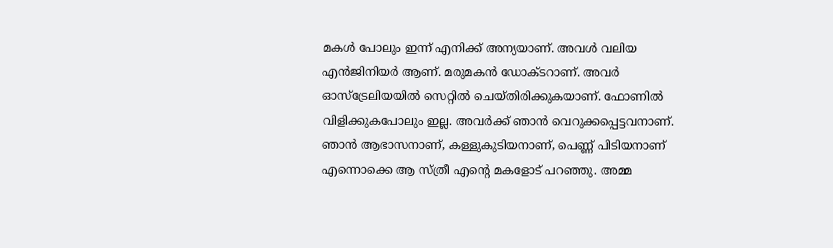മകൾ പോലും ഇന്ന് എനിക്ക് അന്യയാണ്. അവൾ വലിയ എൻജിനിയർ ആണ്. മരുമകൻ ഡോക്ടറാണ്. അവർ ഓസ്ട്രേലിയയിൽ സെറ്റിൽ ചെയ്തിരിക്കുകയാണ്. ഫോണിൽ വിളിക്കുകപോലും ഇല്ല. അവർക്ക് ഞാൻ വെറുക്കപ്പെട്ടവനാണ്. ഞാൻ ആഭാസനാണ്, കള്ളുകുടിയനാണ്, പെണ്ണ് പിടിയനാണ് എന്നൊക്കെ ആ സ്ത്രീ എന്റെ മകളോട് പറഞ്ഞു. അമ്മ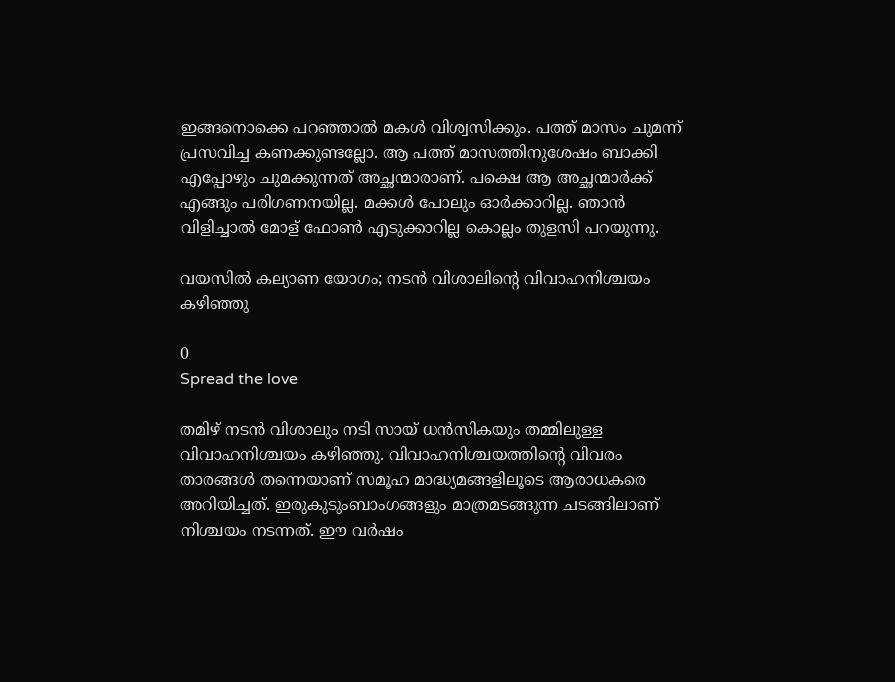ഇങ്ങനൊക്കെ പറഞ്ഞാൽ മകൾ വിശ്വസിക്കും. പത്ത് മാസം ചുമന്ന് പ്രസവിച്ച കണക്കുണ്ടല്ലോ. ആ പത്ത് മാസത്തിനുശേഷം ബാക്കി എപ്പോഴും ചുമക്കുന്നത് അച്ഛന്മാരാണ്. പക്ഷെ ആ അച്ഛന്മാർക്ക് എങ്ങും പരിഗണനയില്ല. മക്കൾ പോലും ഓർക്കാറില്ല. ഞാൻ വിളിച്ചാൽ മോള് ഫോൺ എടുക്കാറില്ല കൊല്ലം തുളസി പറയുന്നു.

വയസിൽ കല്യാണ യോഗം; നടൻ വിശാലിന്റെ വിവാഹനിശ്ചയം കഴിഞ്ഞു

0
Spread the love

തമിഴ് നടൻ വിശാലും നടി സായ് ധൻസികയും തമ്മിലുള്ള വിവാഹനിശ്ചയം കഴിഞ്ഞു. വിവാഹനിശ്ചയത്തിന്റെ വിവരം താരങ്ങൾ തന്നെയാണ് സമൂഹ മാദ്ധ്യമങ്ങളിലൂടെ ആരാധകരെ അറിയിച്ചത്. ഇരുകുടുംബാംഗങ്ങളും മാത്രമടങ്ങുന്ന ചടങ്ങിലാണ് നിശ്ചയം നടന്നത്. ഈ വർഷം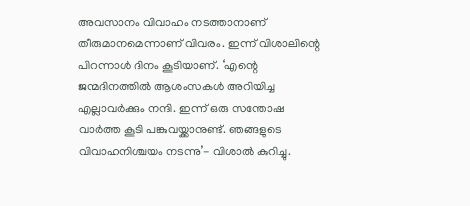അവസാനം വിവാഹം നടത്താനാണ് തീരുമാനമെന്നാണ് വിവരം. ഇന്ന് വിശാലിന്റെ പിറന്നാൾ ദിനം കൂടിയാണ്. ‘എന്റെ ജന്മദിനത്തിൽ ആശംസകൾ അറിയിച്ച എല്ലാവർക്കും നന്ദി. ഇന്ന് ഒരു സന്തോഷ വാർത്ത കൂടി പങ്കുവയ്ക്കാനുണ്ട്. ഞങ്ങളുടെ വിവാഹനിശ്ചയം നടന്നു’- വിശാൽ കുറിച്ചു.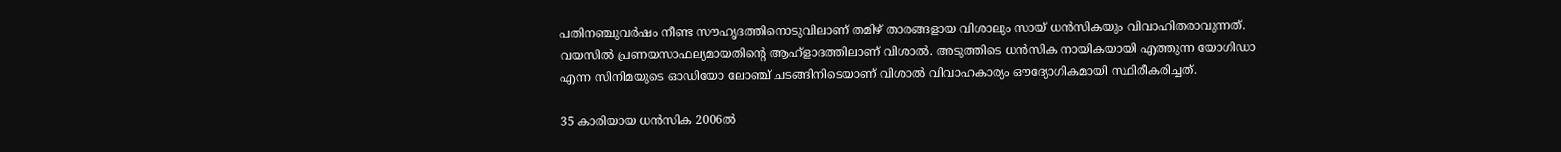പതിനഞ്ചുവർഷം നീണ്ട സൗഹൃദത്തിനൊടുവിലാണ് തമിഴ് താരങ്ങളായ വിശാലും സായ് ധൻസികയും വിവാഹിതരാവുന്നത്. വയസിൽ പ്രണയസാഫല്യമായതിന്റെ ആഹ്ളാദത്തിലാണ് വിശാൽ. അടുത്തിടെ ധൻസിക നായികയായി എത്തുന്ന യോഗിഡാ എന്ന സിനിമയുടെ ഓഡിയോ ലോഞ്ച് ചടങ്ങിനിടെയാണ് വിശാൽ വിവാഹകാര്യം ഔദ്യോഗികമായി സ്ഥിരീകരിച്ചത്.

35 കാരിയായ ധൻസിക 2006ൽ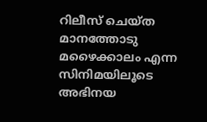റിലീസ് ചെയ്ത മാനത്തോടു മഴൈക്കാലം എന്ന സിനിമയിലൂടെ അഭിനയ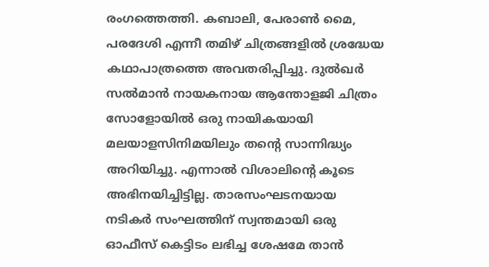രംഗത്തെത്തി. കബാലി, പേരാൺ മൈ, പരദേശി എന്നീ തമിഴ് ചിത്രങ്ങളിൽ ശ്രദ്ധേയ കഥാപാത്രത്തെ അവതരിപ്പിച്ചു. ദുൽഖർ സൽമാൻ നായകനായ ആന്തോളജി ചിത്രം സോളോയിൽ ഒരു നായികയായി മലയാളസിനിമയിലും തന്റെ സാന്നിദ്ധ്യം അറിയിച്ചു. എന്നാൽ വിശാലിന്റെ കൂടെ അഭിനയിച്ചിട്ടില്ല. താരസംഘടനയായ നടികർ സംഘത്തിന് സ്വന്തമായി ഒരു ഓഫീസ് കെട്ടിടം ലഭിച്ച ശേഷമേ താൻ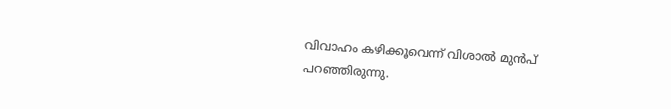വിവാഹം കഴിക്കൂവെന്ന് വിശാൽ മുൻപ് പറഞ്ഞിരുന്നു.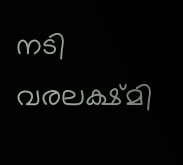നടി വരലക്ഷ്മി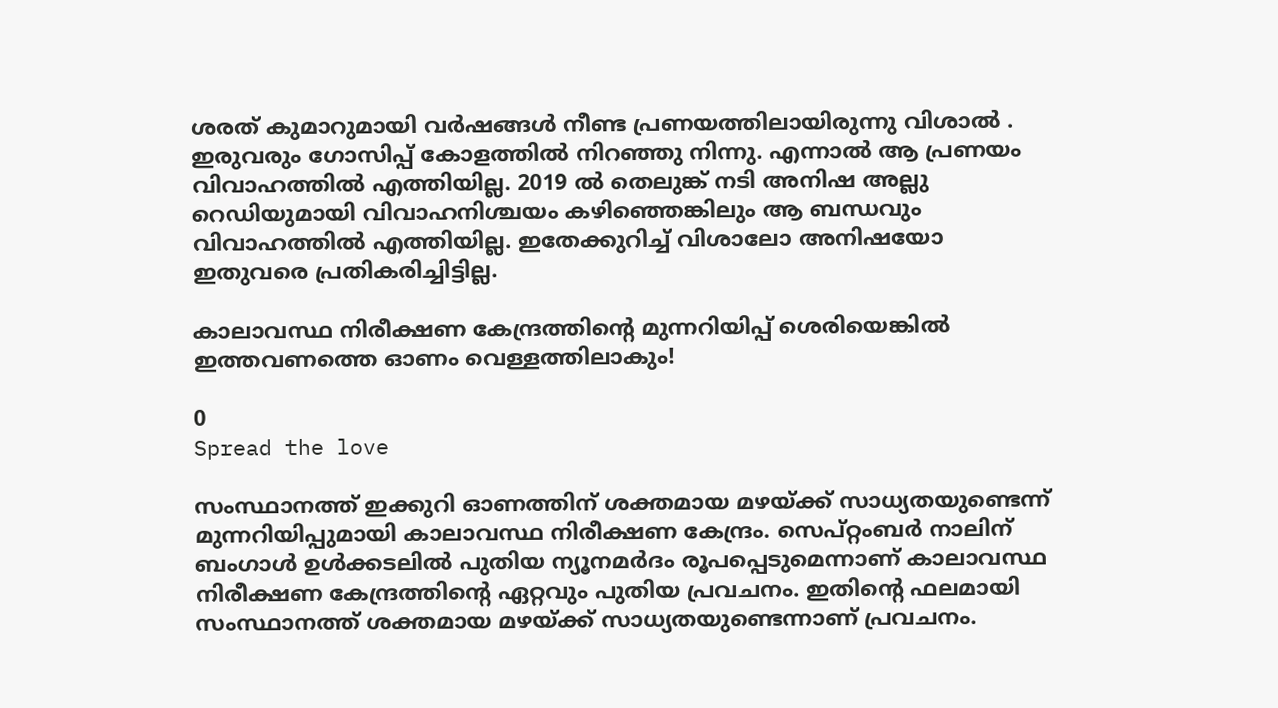ശരത് കുമാറുമായി വർഷങ്ങൾ നീണ്ട പ്രണയത്തിലായിരുന്നു വിശാൽ . ഇരുവരും ഗോസിപ്പ് കോളത്തിൽ നിറഞ്ഞു നിന്നു. എന്നാൽ ആ പ്രണയം വിവാഹത്തിൽ എത്തിയില്ല. 2019 ൽ തെലുങ്ക് നടി അനിഷ അല്ലു റെഡിയുമായി വിവാഹനിശ്ചയം കഴിഞ്ഞെങ്കിലും ആ ബന്ധവും വിവാഹത്തിൽ എത്തിയില്ല. ഇതേക്കുറിച്ച് വിശാലോ അനിഷയോ ഇതുവരെ പ്രതികരിച്ചിട്ടില്ല.

കാലാവസ്ഥ നിരീക്ഷണ കേന്ദ്രത്തിന്റെ മുന്നറിയിപ്പ് ശെരിയെങ്കിൽ ഇത്തവണത്തെ ഓണം വെള്ളത്തിലാകും!

0
Spread the love

സംസ്ഥാനത്ത് ഇക്കുറി ഓണത്തിന് ശക്തമായ മഴയ്ക്ക് സാധ്യതയുണ്ടെന്ന് മുന്നറിയിപ്പുമായി കാലാവസ്ഥ നിരീക്ഷണ കേന്ദ്രം. സെപ്റ്റംബർ നാലിന് ബംഗാൾ ഉൾക്കടലിൽ പുതിയ ന്യൂനമർദം രൂപപ്പെടുമെന്നാണ് കാലാവസ്ഥ നിരീക്ഷണ കേന്ദ്രത്തിന്റെ ഏറ്റവും പുതിയ പ്രവചനം. ഇതിന്റെ ഫലമായി സംസ്ഥാനത്ത് ശക്തമായ മഴയ്ക്ക് സാധ്യതയുണ്ടെന്നാണ് പ്രവചനം.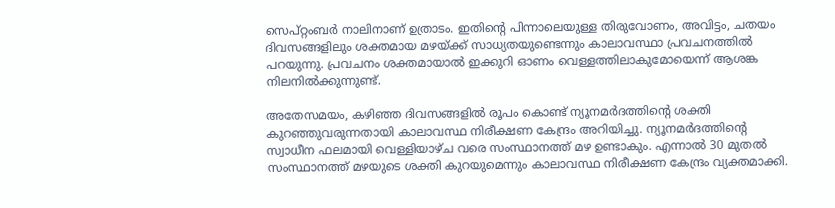സെപ്റ്റംബർ നാലിനാണ് ഉത്രാടം. ഇതിന്റെ പിന്നാലെയുള്ള തിരുവോണം, അവിട്ടം, ചതയം ദിവസങ്ങളിലും ശക്തമായ മഴയ്ക്ക് സാധ്യതയുണ്ടെന്നും കാലാവസ്ഥാ പ്രവചനത്തിൽ പറയുന്നു. പ്രവചനം ശക്തമായാൽ ഇക്കുറി ഓണം വെള്ളത്തിലാകുമോയെന്ന് ആശങ്ക നിലനിൽക്കുന്നുണ്ട്.

അതേസമയം, കഴിഞ്ഞ ദിവസങ്ങളിൽ രൂപം കൊണ്ട് ന്യൂനമർദത്തിന്റെ ശക്തി കുറഞ്ഞുവരുന്നതായി കാലാവസ്ഥ നിരീക്ഷണ കേന്ദ്രം അറിയിച്ചു. ന്യൂനമർദത്തിന്റെ സ്വാധീന ഫലമായി വെള്ളിയാഴ്ച വരെ സംസ്ഥാനത്ത് മഴ ഉണ്ടാകും. എന്നാൽ 30 മുതൽ സംസ്ഥാനത്ത് മഴയുടെ ശക്തി കുറയുമെന്നും കാലാവസ്ഥ നിരീക്ഷണ കേന്ദ്രം വ്യക്തമാക്കി.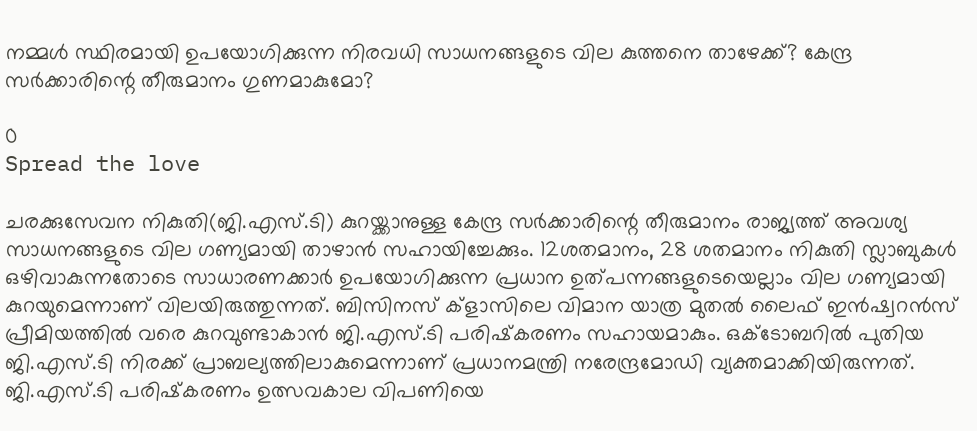നമ്മൾ സ്ഥിരമായി ഉപയോഗിക്കുന്ന നിരവധി സാധനങ്ങളുടെ വില കുത്തനെ താഴേക്ക്? കേന്ദ്ര സര്‍ക്കാരിന്റെ തീരുമാനം ഗുണമാകുമോ?

0
Spread the love

ചരക്കുസേവന നികുതി(ജി.എസ്.ടി) കുറയ്ക്കാനുള്ള കേന്ദ്ര സര്‍ക്കാരിന്റെ തീരുമാനം രാജ്യത്ത് അവശ്യ സാധനങ്ങളുടെ വില ഗണ്യമായി താഴാന്‍ സഹായിച്ചേക്കും. 12ശതമാനം, 28 ശതമാനം നികുതി സ്ലാബുകള്‍ ഒഴിവാകുന്നതോടെ സാധാരണക്കാര്‍ ഉപയോഗിക്കുന്ന പ്രധാന ഉത്പന്നങ്ങളുടെയെല്ലാം വില ഗണ്യമായി കുറയുമെന്നാണ് വിലയിരുത്തുന്നത്. ബിസിനസ് ക്ളാസിലെ വിമാന യാത്ര മുതല്‍ ലൈഫ് ഇന്‍ഷ്വറന്‍സ് പ്രീമിയത്തില്‍ വരെ കുറവുണ്ടാകാന്‍ ജി.എസ്.ടി പരിഷ്‌കരണം സഹായമാകും. ഒക്ടോബറില്‍ പുതിയ ജി.എസ്.ടി നിരക്ക് പ്രാബല്യത്തിലാകുമെന്നാണ് പ്രധാനമന്ത്രി നരേന്ദ്രമോഡി വ്യക്തമാക്കിയിരുന്നത്. ജി.എസ്.ടി പരിഷ്‌കരണം ഉത്സവകാല വിപണിയെ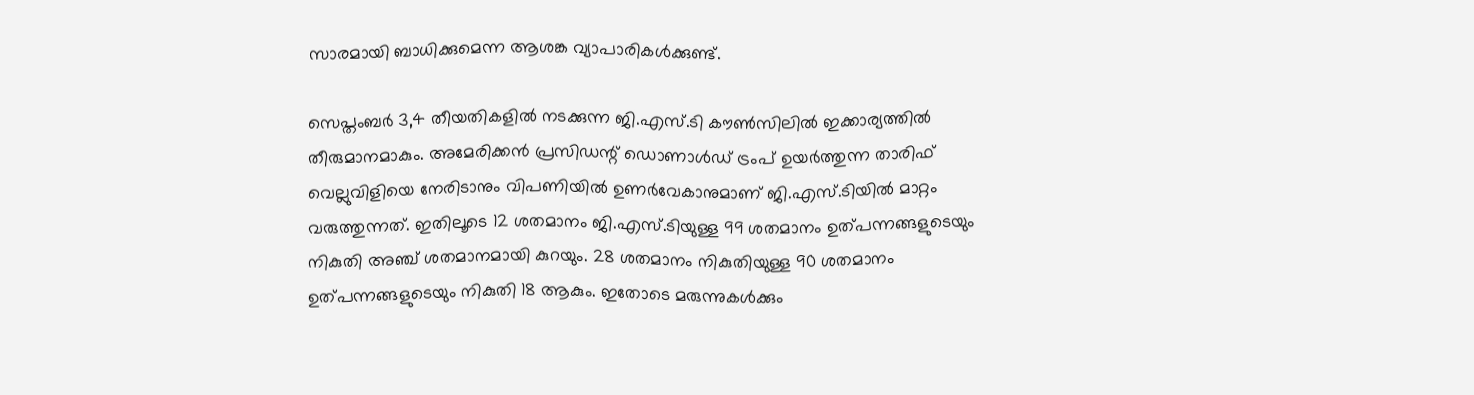സാരമായി ബാധിക്കുമെന്ന ആശങ്ക വ്യാപാരികള്‍ക്കുണ്ട്.

സെപ്തംബര്‍ 3,4 തീയതികളില്‍ നടക്കുന്ന ജി.എസ്.ടി കൗണ്‍സിലില്‍ ഇക്കാര്യത്തില്‍ തീരുമാനമാകും. അമേരിക്കന്‍ പ്രസിഡന്റ് ഡൊണാള്‍ഡ് ട്രംപ് ഉയര്‍ത്തുന്ന താരിഫ് വെല്ലുവിളിയെ നേരിടാനും വിപണിയില്‍ ഉണര്‍വേകാനുമാണ് ജി.എസ്.ടിയില്‍ മാറ്റം വരുത്തുന്നത്. ഇതിലൂടെ 12 ശതമാനം ജി.എസ്.ടിയുള്ള 99 ശതമാനം ഉത്പന്നങ്ങളുടെയും നികുതി അഞ്ച് ശതമാനമായി കുറയും. 28 ശതമാനം നികുതിയുള്ള 90 ശതമാനം ഉത്പന്നങ്ങളുടെയും നികുതി 18 ആകും. ഇതോടെ മരുന്നുകള്‍ക്കും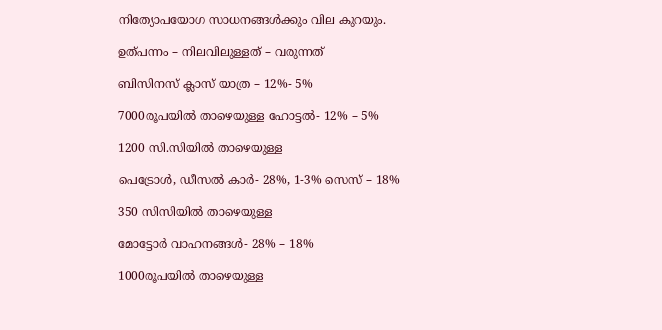നിത്യോപയോഗ സാധനങ്ങള്‍ക്കും വില കുറയും.

ഉത്പന്നം – നിലവിലുള്ളത് – വരുന്നത്

ബിസിനസ് ക്ലാസ് യാത്ര – 12%- 5%

7000രൂപയില്‍ താഴെയുള്ള ഹോട്ടല്‍- 12% – 5%

1200 സി.സിയില്‍ താഴെയുള്ള

പെട്രോള്‍, ഡീസല്‍ കാര്‍- 28%, 1-3% സെസ് – 18%

350 സിസിയില്‍ താഴെയുള്ള

മോട്ടോര്‍ വാഹനങ്ങള്‍- 28% – 18%

1000രൂപയില്‍ താഴെയുള്ള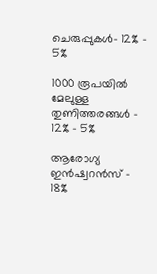ചെരുപ്പുകള്‍- 12% – 5%

1000 രൂപയില്‍ മേലുള്ള തുണിത്തരങ്ങള്‍ – 12% – 5%

ആരോഗ്യ ഇന്‍ഷ്വറന്‍സ് – 18%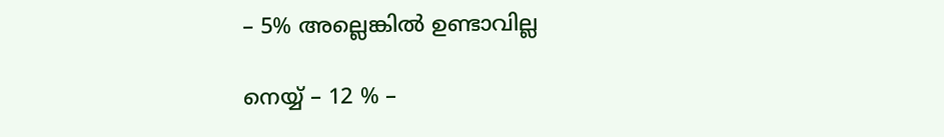– 5% അല്ലെങ്കില്‍ ഉണ്ടാവില്ല

നെയ്യ് – 12 % –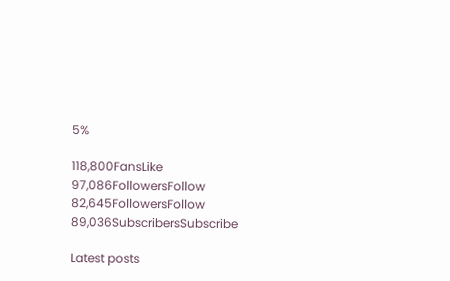5%

118,800FansLike
97,086FollowersFollow
82,645FollowersFollow
89,036SubscribersSubscribe

Latest posts